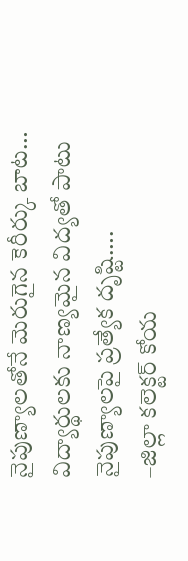నైపుణ్యాలతోనే మెరుగైన కెరీర్కు బాట…
విద్యార్థులకు నాణ్యమైన విద్యతో పాటు నైపుణ్యాలపై ప్రత్యేక దృష్టి….
–జిల్లా కలెక్టర్ కోయ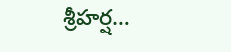శ్రీహర్ష…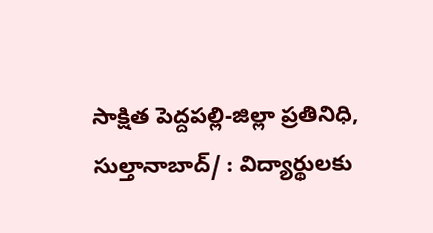సాక్షిత పెద్దపల్లి-జిల్లా ప్రతినిధి, సుల్తానాబాద్/ : విద్యార్థులకు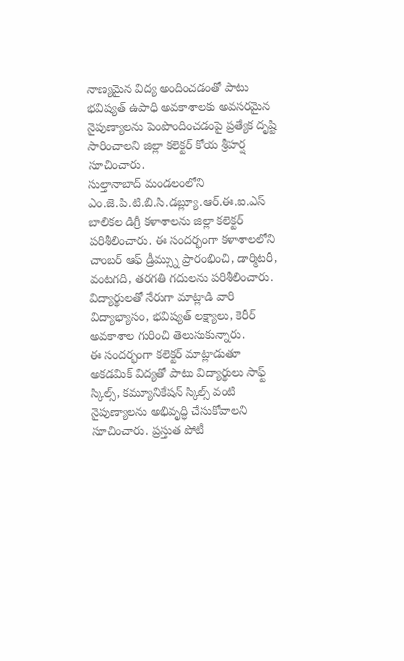నాణ్యమైన విద్య అందించడంతో పాటు భవిష్యత్ ఉపాధి అవకాశాలకు అవసరమైన నైపుణ్యాలను పెంపొందించడంపై ప్రత్యేక దృష్టి సారించాలని జిల్లా కలెక్టర్ కోయ శ్రీహర్ష సూచించారు.
సుల్తానాబాద్ మండలంలోని ఎం.జె.పి.టి.బి.సి.డబ్ల్యూ.ఆర్.ఈ.ఐ.ఎస్ బాలికల డిగ్రీ కళాశాలను జిల్లా కలెక్టర్ పరిశీలించారు. ఈ సందర్భంగా కళాశాలలోని చాంబర్ ఆఫ్ డ్రీమ్స్ను ప్రారంభించి, డార్మిటరీ, వంటగది, తరగతి గదులను పరిశీలించారు. విద్యార్థులతో నేరుగా మాట్లాడి వారి విద్యాభ్యాసం, భవిష్యత్ లక్ష్యాలు, కెరీర్ అవకాశాల గురించి తెలుసుకున్నారు.
ఈ సందర్భంగా కలెక్టర్ మాట్లాడుతూ అకడమిక్ విద్యతో పాటు విద్యార్థులు సాఫ్ట్ స్కిల్స్, కమ్యూనికేషన్ స్కిల్స్ వంటి నైపుణ్యాలను అభివృద్ధి చేసుకోవాలని సూచించారు. ప్రస్తుత పోటీ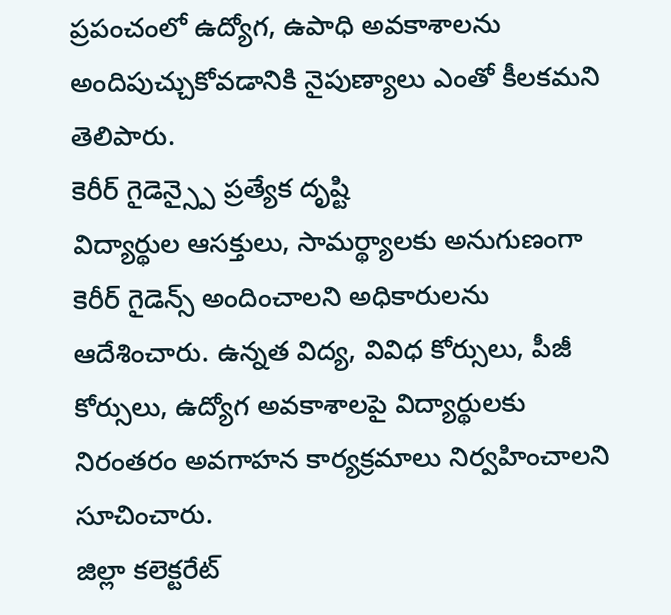ప్రపంచంలో ఉద్యోగ, ఉపాధి అవకాశాలను అందిపుచ్చుకోవడానికి నైపుణ్యాలు ఎంతో కీలకమని తెలిపారు.
కెరీర్ గైడెన్స్పై ప్రత్యేక దృష్టి
విద్యార్థుల ఆసక్తులు, సామర్థ్యాలకు అనుగుణంగా కెరీర్ గైడెన్స్ అందించాలని అధికారులను ఆదేశించారు. ఉన్నత విద్య, వివిధ కోర్సులు, పీజీ కోర్సులు, ఉద్యోగ అవకాశాలపై విద్యార్థులకు నిరంతరం అవగాహన కార్యక్రమాలు నిర్వహించాలని సూచించారు.
జిల్లా కలెక్టరేట్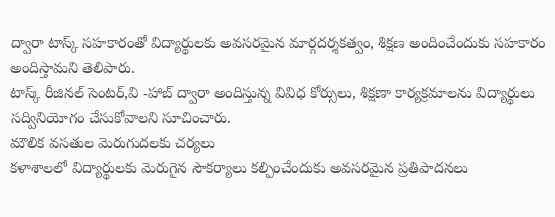ద్వారా టాస్క్ సహకారంతో విద్యార్థులకు అవసరమైన మార్గదర్శకత్వం, శిక్షణ అందించేందుకు సహకారం అందిస్తామని తెలిపారు.
టాస్క్ రీజినల్ సెంటర్,వి -హాబ్ ద్వారా అందిస్తున్న వివిధ కోర్సులు, శిక్షణా కార్యక్రమాలను విద్యార్థులు సద్వినియోగం చేసుకోవాలని సూచించారు.
మౌలిక వసతుల మెరుగుదలకు చర్యలు
కళాశాలలో విద్యార్థులకు మెరుగైన సౌకర్యాలు కల్పించేందుకు అవసరమైన ప్రతిపాదనలు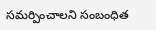సమర్పించాలని సంబంధిత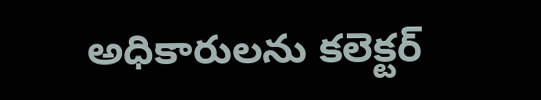అధికారులను కలెక్టర్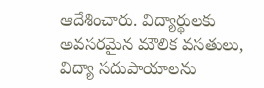ఆదేశించారు. విద్యార్థులకు అవసరమైన మౌలిక వసతులు, విద్యా సదుపాయాలను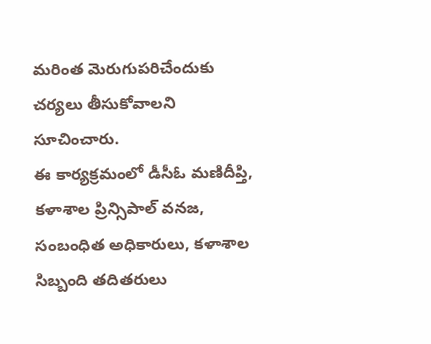మరింత మెరుగుపరిచేందుకు చర్యలు తీసుకోవాలని సూచించారు.
ఈ కార్యక్రమంలో డీసీఓ మణిదీప్తి, కళాశాల ప్రిన్సిపాల్ వనజ, సంబంధిత అధికారులు, కళాశాల సిబ్బంది తదితరులు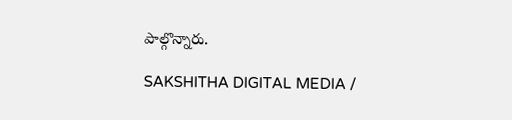పాల్గొన్నారు.

SAKSHITHA DIGITAL MEDIA /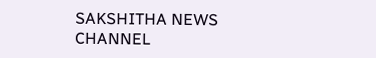SAKSHITHA NEWS CHANNEL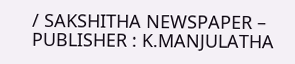/ SAKSHITHA NEWSPAPER – PUBLISHER : K.MANJULATHA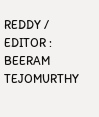REDDY / EDITOR : BEERAM TEJOMURTHY